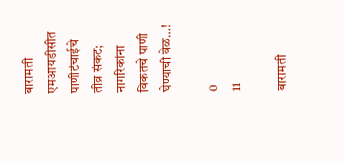बारामती एमआयडीसीत पाणीटंचाईचे तीव्र संकट; नागरिकांना विकतचे पाणी घेण्याची वेळ…!

0
11

बारामती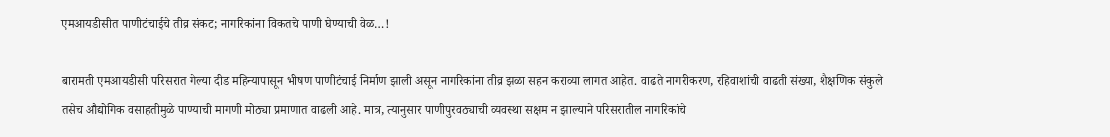एमआयडीसीत पाणीटंचाईचे तीव्र संकट; नागरिकांना विकतचे पाणी घेण्याची वेळ…!

बारामती एमआयडीसी परिसरात गेल्या दीड महिन्यापासून भीषण पाणीटंचाई निर्माण झाली असून नागरिकांना तीव्र झळा सहन कराव्या लागत आहेत. वाढते नागरीकरण, रहिवाशांची वाढती संख्या, शैक्षणिक संकुले तसेच औद्योगिक वसाहतीमुळे पाण्याची मागणी मोठ्या प्रमाणात वाढली आहे. मात्र, त्यानुसार पाणीपुरवठ्याची व्यवस्था सक्षम न झाल्याने परिसरातील नागरिकांचे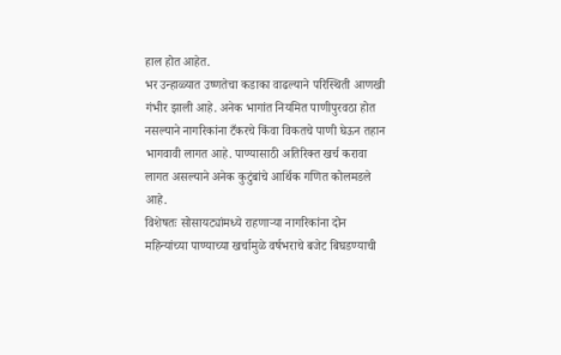हाल होत आहेत.
भर उन्हाळ्यात उष्णतेचा कडाका वाढल्याने परिस्थिती आणखी गंभीर झाली आहे. अनेक भागांत नियमित पाणीपुरवठा होत नसल्याने नागरिकांना टँकरचे किंवा विकतचे पाणी घेऊन तहान भागवावी लागत आहे. पाण्यासाठी अतिरिक्त खर्च करावा लागत असल्याने अनेक कुटुंबांचे आर्थिक गणित कोलमडले आहे.
विशेषतः सोसायट्यांमध्ये राहणाऱ्या नागरिकांना दोन महिन्यांच्या पाण्याच्या खर्चामुळे वर्षभराचे बजेट बिघडण्याची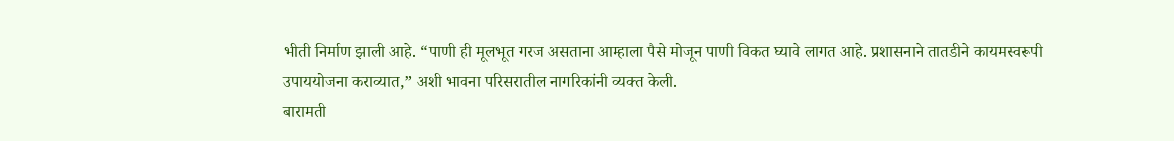भीती निर्माण झाली आहे. “पाणी ही मूलभूत गरज असताना आम्हाला पैसे मोजून पाणी विकत घ्यावे लागत आहे. प्रशासनाने तातडीने कायमस्वरूपी उपाययोजना कराव्यात,” अशी भावना परिसरातील नागरिकांनी व्यक्त केली.
बारामती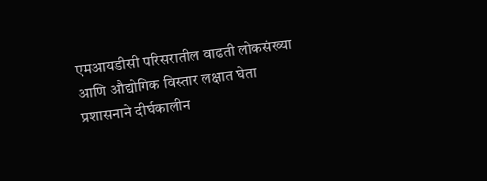एमआयडीसी परिसरातील वाढती लोकसंख्या आणि औद्योगिक विस्तार लक्षात घेता प्रशासनाने दीर्घकालीन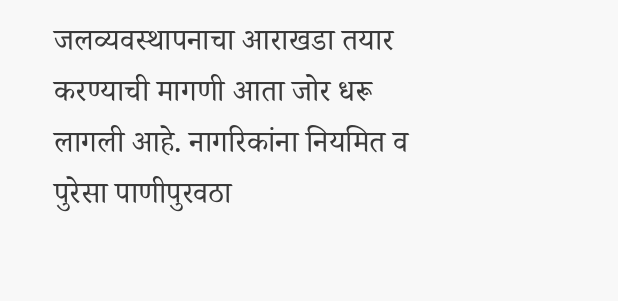जलव्यवस्थापनाचा आराखडा तयार करण्याची मागणी आता जोर धरू लागली आहे. नागरिकांना नियमित व पुरेसा पाणीपुरवठा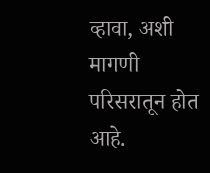व्हावा, अशी मागणी परिसरातून होत आहे.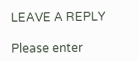LEAVE A REPLY

Please enter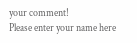your comment!
Please enter your name here